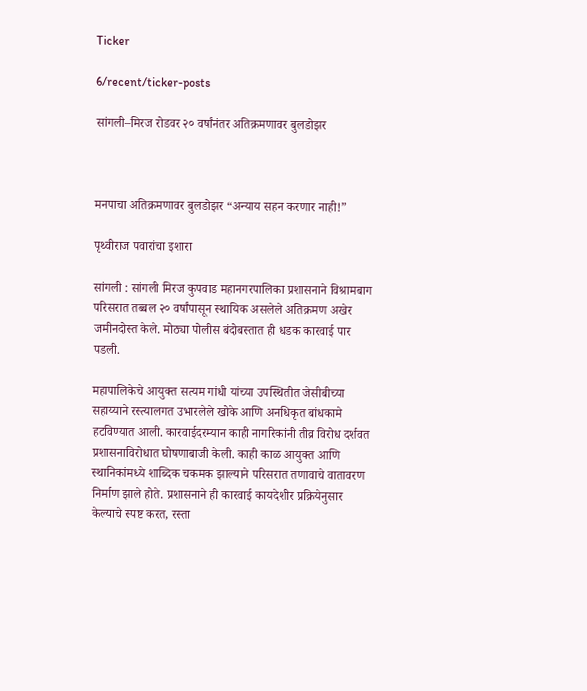Ticker

6/recent/ticker-posts

सांगली–मिरज रोडवर २० वर्षांनंतर अतिक्रमणावर बुलडोझर



मनपाचा अतिक्रमणावर बुलडोझर “अन्याय सहन करणार नाही!”

पृथ्वीराज पवारांचा इशारा

सांगली : सांगली मिरज कुपवाड महानगरपालिका प्रशासनाने विश्रामबाग परिसरात तब्बल २० वर्षांपासून स्थायिक असलेले अतिक्रमण अखेर जमीनदोस्त केले. मोठ्या पोलीस बंदोबस्तात ही धडक कारवाई पार पडली.

महापालिकेचे आयुक्त सत्यम गांधी यांच्या उपस्थितीत जेसीबीच्या सहाय्याने रस्त्यालगत उभारलेले खोके आणि अनधिकृत बांधकामे हटविण्यात आली. कारवाईदरम्यान काही नागरिकांनी तीव्र विरोध दर्शवत प्रशासनाविरोधात घोषणाबाजी केली. काही काळ आयुक्त आणि स्थानिकांमध्ये शाब्दिक चकमक झाल्याने परिसरात तणावाचे वातावरण निर्माण झाले होते. प्रशासनाने ही कारवाई कायदेशीर प्रक्रियेनुसार केल्याचे स्पष्ट करत, रस्ता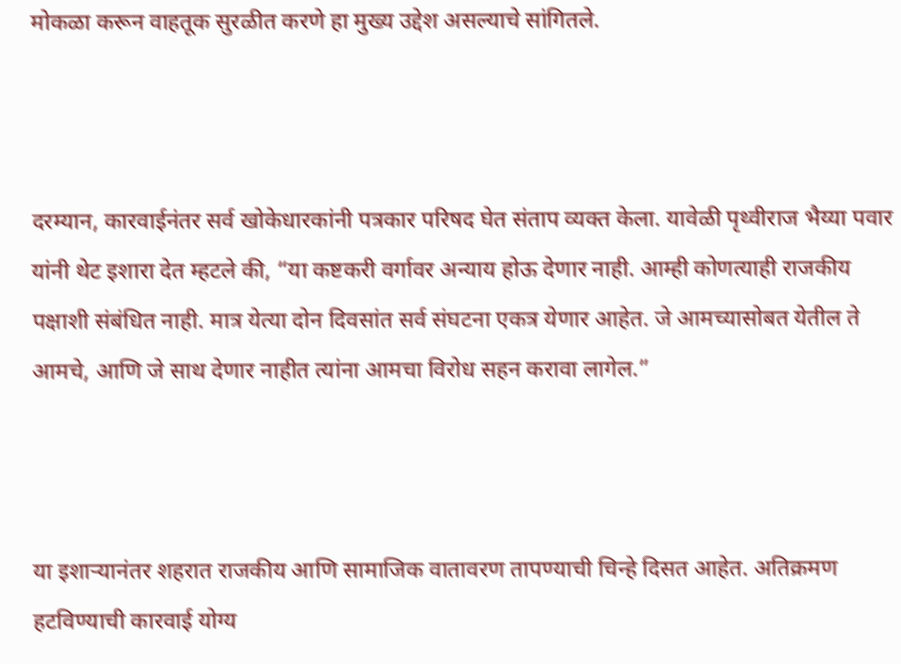मोकळा करून वाहतूक सुरळीत करणे हा मुख्य उद्देश असल्याचे सांगितले.



दरम्यान, कारवाईनंतर सर्व खोकेधारकांनी पत्रकार परिषद घेत संताप व्यक्त केला. यावेळी पृथ्वीराज भैय्या पवार यांनी थेट इशारा देत म्हटले की, “या कष्टकरी वर्गावर अन्याय होऊ देणार नाही. आम्ही कोणत्याही राजकीय पक्षाशी संबंधित नाही. मात्र येत्या दोन दिवसांत सर्व संघटना एकत्र येणार आहेत. जे आमच्यासोबत येतील ते आमचे, आणि जे साथ देणार नाहीत त्यांना आमचा विरोध सहन करावा लागेल.”



या इशाऱ्यानंतर शहरात राजकीय आणि सामाजिक वातावरण तापण्याची चिन्हे दिसत आहेत. अतिक्रमण हटविण्याची कारवाई योग्य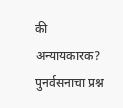की अन्यायकारक? पुनर्वसनाचा प्रश्न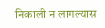निकाली न लागल्यास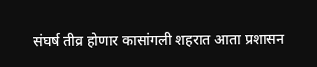संघर्ष तीव्र होणार कासांगली शहरात आता प्रशासन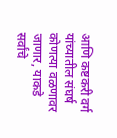आणि कष्टकरी वर्ग यांच्यातील संघर्ष कोणत्या वळणावर जाणार, याकडे सर्वांचे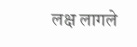लक्ष लागले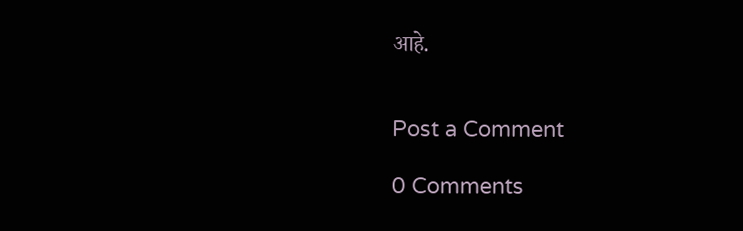आहे.


Post a Comment

0 Comments